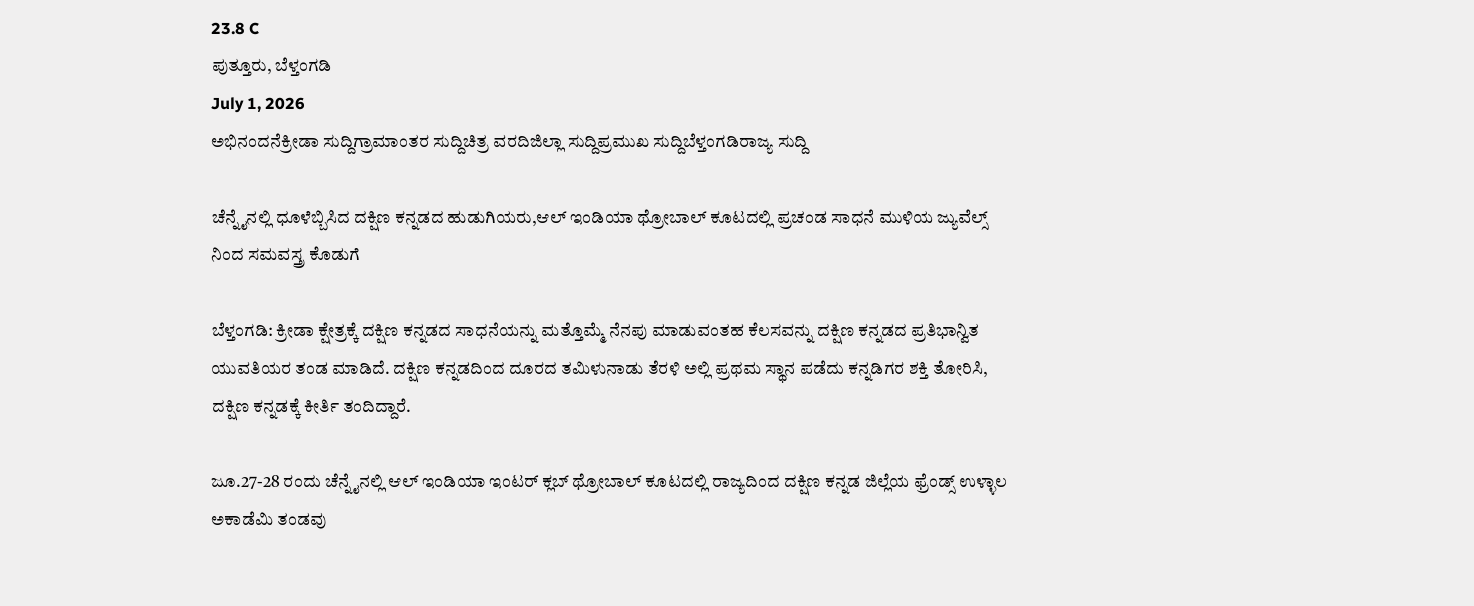23.8 C
ಪುತ್ತೂರು, ಬೆಳ್ತಂಗಡಿ
July 1, 2026
ಅಭಿನಂದನೆಕ್ರೀಡಾ ಸುದ್ದಿಗ್ರಾಮಾಂತರ ಸುದ್ದಿಚಿತ್ರ ವರದಿಜಿಲ್ಲಾ ಸುದ್ದಿಪ್ರಮುಖ ಸುದ್ದಿಬೆಳ್ತಂಗಡಿರಾಜ್ಯ ಸುದ್ದಿ

ಚೆನ್ನೈನಲ್ಲಿ ಧೂಳೆಬ್ಬಿಸಿದ ದಕ್ಷಿಣ ಕನ್ನಡದ ಹುಡುಗಿಯರು,ಆಲ್ ಇಂಡಿಯಾ ಥ್ರೋಬಾಲ್ ಕೂಟದಲ್ಲಿ ಪ್ರಚಂಡ ಸಾಧನೆ ಮುಳಿಯ ಜ್ಯುವೆಲ್ಸ್ ನಿಂದ ಸಮವಸ್ತ್ರ ಕೊಡುಗೆ

ಬೆಳ್ತಂಗಡಿ: ಕ್ರೀಡಾ ಕ್ಷೇತ್ರಕ್ಕೆ ದಕ್ಷಿಣ ಕನ್ನಡದ ಸಾಧನೆಯನ್ನು ಮತ್ತೊಮ್ಮೆ ನೆನಪು ಮಾಡುವಂತಹ ಕೆಲಸವನ್ನು ದಕ್ಷಿಣ ಕನ್ನಡದ ಪ್ರತಿಭಾನ್ವಿತ ಯುವತಿಯರ ತಂಡ ಮಾಡಿದೆ. ದಕ್ಷಿಣ ಕನ್ನಡದಿಂದ ದೂರದ ತಮಿಳುನಾಡು ತೆರಳಿ ಅಲ್ಲಿ ಪ್ರಥಮ ಸ್ಥಾನ ಪಡೆದು ಕನ್ನಡಿಗರ ಶಕ್ತಿ ತೋರಿಸಿ, ದಕ್ಷಿಣ ಕನ್ನಡಕ್ಕೆ ಕೀರ್ತಿ ತಂದಿದ್ದಾರೆ.

ಜೂ.27-28 ರಂದು ಚೆನ್ನೈನಲ್ಲಿ ಆಲ್ ಇಂಡಿಯಾ ಇಂಟರ್ ಕ್ಲಬ್ ಥ್ರೋಬಾಲ್ ಕೂಟದಲ್ಲಿ ರಾಜ್ಯದಿಂದ ದಕ್ಷಿಣ ಕನ್ನಡ ಜಿಲ್ಲೆಯ ಫ್ರೆಂಡ್ಸ್ ಉಳ್ಳಾಲ ಅಕಾಡೆಮಿ ತಂಡವು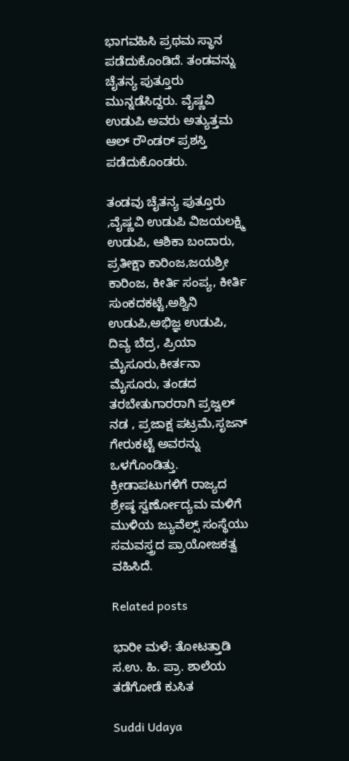ಭಾಗವಹಿಸಿ ಪ್ರಥಮ ಸ್ಥಾನ ಪಡೆದುಕೊಂಡಿದೆ. ತಂಡವನ್ನು ಚೈತನ್ಯ ಪುತ್ತೂರು ಮುನ್ನಡೆಸಿದ್ದರು. ವೈಷ್ಣವಿ ಉಡುಪಿ ಅವರು ಅತ್ಯುತ್ತಮ ಆಲ್ ರೌಂಡರ್ ಪ್ರಶಸ್ತಿ ಪಡೆದುಕೊಂಡರು.

ತಂಡವು ಚೈತನ್ಯ ಪುತ್ತೂರು ,ವೈಷ್ಣವಿ ಉಡುಪಿ ವಿಜಯಲಕ್ಷ್ಮಿ ಉಡುಪಿ, ಆಶಿಕಾ ಬಂದಾರು, ಪ್ರತೀಕ್ಷಾ ಕಾರಿಂಜ,ಜಯಶ್ರೀ ಕಾರಿಂಜ, ಕೀರ್ತಿ ಸಂಪ್ಯ, ಕೀರ್ತಿ ಸುಂಕದಕಟ್ಟೆ,ಅಶ್ವಿನಿ ಉಡುಪಿ,ಅಭಿಜ್ಞ ಉಡುಪಿ, ದಿವ್ಯ ಬೆದ್ರ, ಪ್ರಿಯಾ ಮೈಸೂರು,ಕೀರ್ತನಾ ಮೈಸೂರು, ತಂಡದ ತರಬೇತುಗಾರರಾಗಿ ಪ್ರಜ್ವಲ್ ನಡ , ಪ್ರಜಾಕ್ಷ ಪಟ್ರಮೆ,ಸೃಜನ್ ಗೇರುಕಟ್ಟೆ ಅವರನ್ನು ಒಳಗೊಂಡಿತ್ತು. ಕ್ರೀಡಾಪಟುಗಳಿಗೆ ರಾಜ್ಯದ ಶ್ರೇಷ್ಠ ಸ್ವರ್ಣೋದ್ಯಮ ಮಳಿಗೆ ಮುಳಿಯ ಜ್ಯುವೆಲ್ಸ್ ಸಂಸ್ಥೆಯು ಸಮವಸ್ತ್ರದ ಪ್ರಾಯೋಜಕತ್ವ ವಹಿಸಿದೆ.

Related posts

ಭಾರೀ ಮಳೆ: ತೋಟತ್ತಾಡಿ ಸ.ಉ. ಹಿ. ಪ್ರಾ. ಶಾಲೆಯ ತಡೆಗೋಡೆ ಕುಸಿತ

Suddi Udaya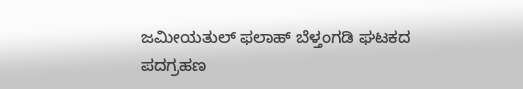ಜಮೀಯತುಲ್ ಫಲಾಹ್ ಬೆಳ್ತಂಗಡಿ ಘಟಕದ ಪದಗ್ರಹಣ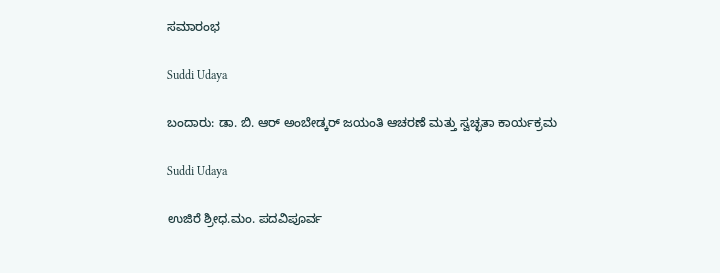ಸಮಾರಂಭ

Suddi Udaya

ಬಂದಾರು: ಡಾ. ಬಿ. ಆರ್ ಅಂಬೇಡ್ಕರ್ ಜಯಂತಿ ಆಚರಣೆ ಮತ್ತು ಸ್ವಚ್ಛತಾ ಕಾರ್ಯಕ್ರಮ

Suddi Udaya

ಉಜಿರೆ ಶ್ರೀಧ.ಮಂ. ಪದವಿಪೂರ್ವ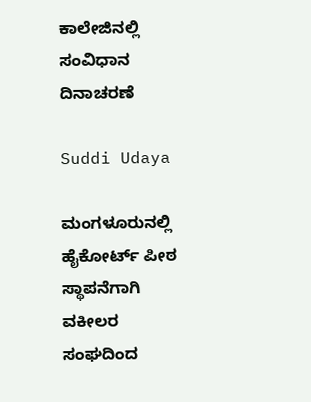ಕಾಲೇಜಿನಲ್ಲಿ ಸಂವಿಧಾನ ದಿನಾಚರಣೆ

Suddi Udaya

ಮಂಗಳೂರುನಲ್ಲಿ ಹೈಕೋರ್ಟ್‌ ಪೀಠ ಸ್ಥಾಪನೆಗಾಗಿ ವಕೀಲರ ಸಂಘದಿಂದ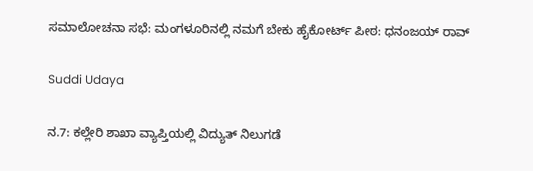ಸಮಾಲೋಚನಾ ಸಭೆ: ಮಂಗಳೂರಿನಲ್ಲಿ ನಮಗೆ ಬೇಕು ಹೈಕೋರ್ಟ್ ಪೀಠ: ಧನಂಜಯ್ ರಾವ್

Suddi Udaya

ನ.7: ಕಲ್ಲೇರಿ ಶಾಖಾ ವ್ಯಾಪ್ತಿಯಲ್ಲಿ ವಿದ್ಯುತ್ ನಿಲುಗಡೆ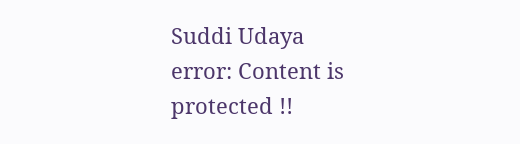Suddi Udaya
error: Content is protected !!